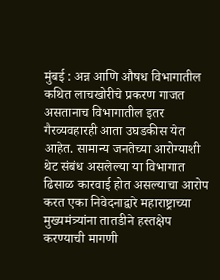मुंबई : अन्न आणि औषध विभागातील कथित लाचखोरीचे प्रकरण गाजत असतानाच विभागातील इतर गैरव्यवहारही आता उघडकीस येत आहेत. सामान्य जनतेच्या आरोग्याशी थेट संबंध असलेल्या या विभागात ढिसाळ कारवाई होत असल्याचा आरोप करत एका निवेदनाद्वारे महाराष्ट्राच्या मुख्यमंत्र्यांना तातडीने हस्तक्षेप करण्याची मागणी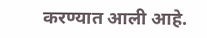करण्यात आली आहे.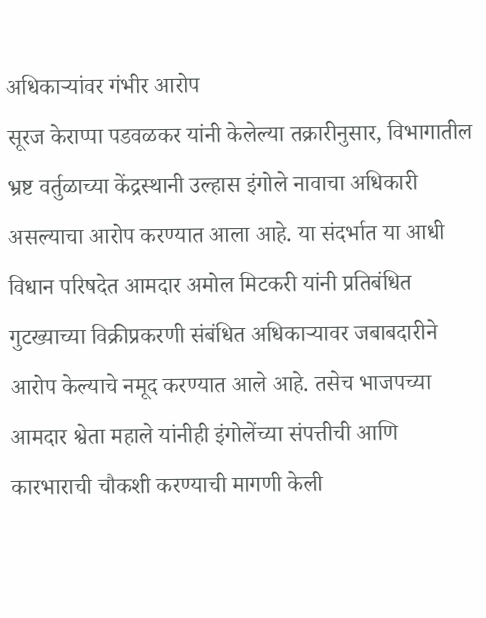अधिकाऱ्यांवर गंभीर आरोप
सूरज केराप्पा पडवळकर यांनी केलेल्या तक्रारीनुसार, विभागातील भ्रष्ट वर्तुळाच्या केंद्रस्थानी उल्हास इंगोले नावाचा अधिकारी असल्याचा आरोप करण्यात आला आहे. या संदर्भात या आधी विधान परिषदेत आमदार अमोल मिटकरी यांनी प्रतिबंधित गुटख्याच्या विक्रीप्रकरणी संबंधित अधिकाऱ्यावर जबाबदारीने आरोप केल्याचे नमूद करण्यात आले आहे. तसेच भाजपच्या आमदार श्वेता महाले यांनीही इंगोलेंच्या संपत्तीची आणि कारभाराची चौकशी करण्याची मागणी केली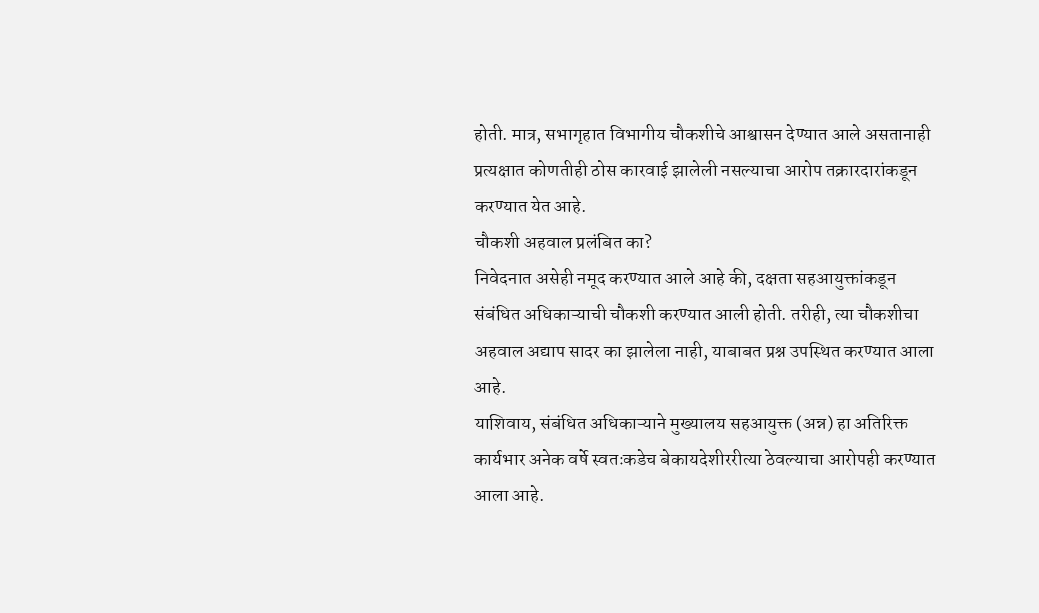होती. मात्र, सभागृहात विभागीय चौकशीचे आश्वासन देण्यात आले असतानाही प्रत्यक्षात कोणतीही ठोस कारवाई झालेली नसल्याचा आरोप तक्रारदारांकडून करण्यात येत आहे.
चौकशी अहवाल प्रलंबित का?
निवेदनात असेही नमूद करण्यात आले आहे की, दक्षता सहआयुक्तांकडून संबंधित अधिकाऱ्याची चौकशी करण्यात आली होती. तरीही, त्या चौकशीचा अहवाल अद्याप सादर का झालेला नाही, याबाबत प्रश्न उपस्थित करण्यात आला आहे.
याशिवाय, संबंधित अधिकाऱ्याने मुख्यालय सहआयुक्त (अन्न) हा अतिरिक्त कार्यभार अनेक वर्षे स्वतःकडेच बेकायदेशीररीत्या ठेवल्याचा आरोपही करण्यात आला आहे.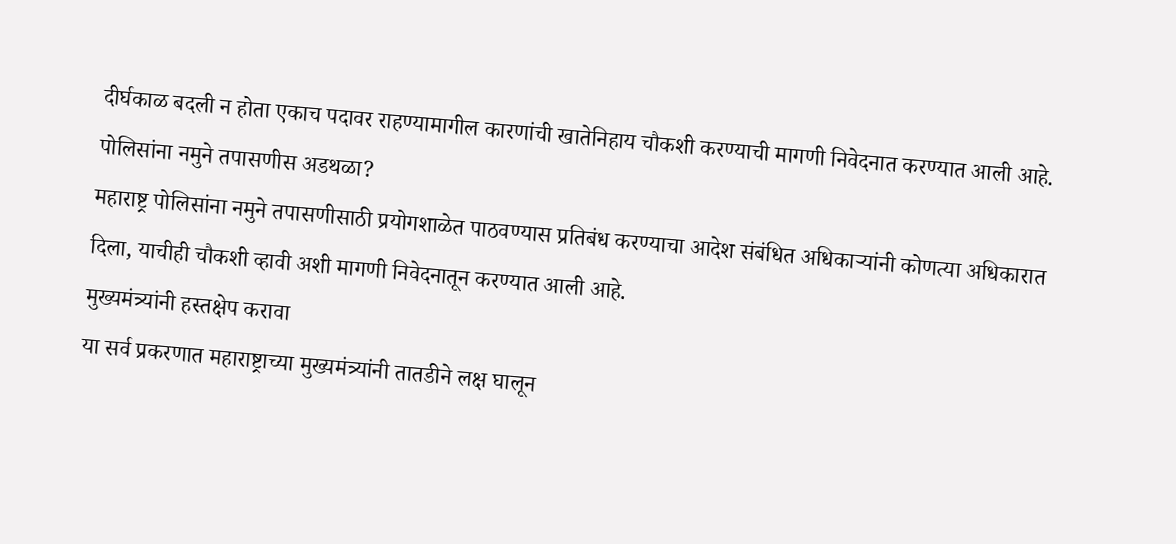दीर्घकाळ बदली न होता एकाच पदावर राहण्यामागील कारणांची खातेनिहाय चौकशी करण्याची मागणी निवेदनात करण्यात आली आहे.
पोलिसांना नमुने तपासणीस अडथळा?
महाराष्ट्र पोलिसांना नमुने तपासणीसाठी प्रयोगशाळेत पाठवण्यास प्रतिबंध करण्याचा आदेश संबंधित अधिकाऱ्यांनी कोणत्या अधिकारात दिला, याचीही चौकशी व्हावी अशी मागणी निवेदनातून करण्यात आली आहे.
मुख्यमंत्र्यांनी हस्तक्षेप करावा
या सर्व प्रकरणात महाराष्ट्राच्या मुख्यमंत्र्यांनी तातडीने लक्ष घालून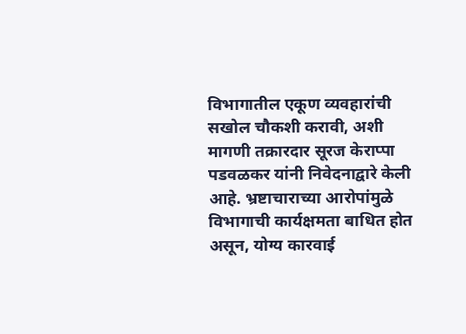विभागातील एकूण व्यवहारांची सखोल चौकशी करावी, अशी मागणी तक्रारदार सूरज केराप्पा पडवळकर यांनी निवेदनाद्वारे केली आहे. भ्रष्टाचाराच्या आरोपांमुळे विभागाची कार्यक्षमता बाधित होत असून, योग्य कारवाई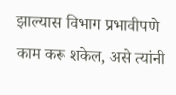झाल्यास विभाग प्रभावीपणे काम करू शकेल, असे त्यांनी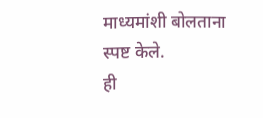माध्यमांशी बोलताना स्पष्ट केले.
ही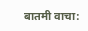बातमी वाचा: